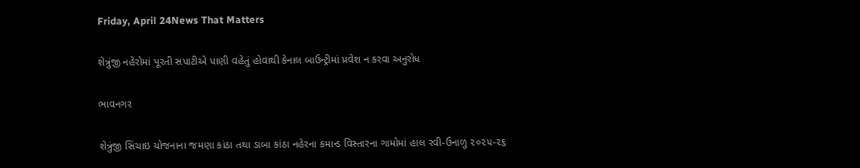Friday, April 24News That Matters

શેત્રુંજી નહેરોમાં પૂરતી સપાટીએ પાણી વહેતું હોવાથી કેનાલ બાઉન્ટ્રીમાં પ્રવેશ ન કરવા અનુરોધ

ભાવનગર

શેત્રુંજી સિંચાઇ યોજનાના જમણા કાંઠા તથા ડાબા કાંઠા નહેરના કમાન્ડ વિસ્તારના ગામોમાં હાલ રવી-ઉનાળુ ૨૦૨૫-૨૬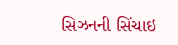સિઝનની સિંચાઇ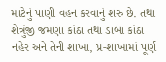માટેનું પાણી વહન કરવાનું શરુ છે. તથા શેત્રુંજી જમણા કાંઠા તથા ડાબા કાંઠા નહેર અને તેની શાખા, પ્ર-શાખામાં પૂર્ણ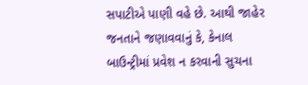સપાટીએ પાણી વહે છે. આથી જાહેર જનતાને જણાવવાનું કે, કેનાલ બાઉન્ટ્રીમાં પ્રવેશ ન કરવાની સુચના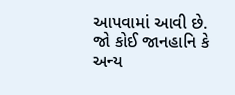આપવામાં આવી છે. જો કોઈ જાનહાનિ કે અન્ય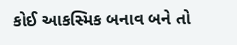કોઈ આકસ્મિક બનાવ બને તો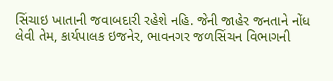સિંચાઇ ખાતાની જવાબદારી રહેશે નહિ. જેની જાહેર જનતાને નોંધ લેવી તેમ, કાર્યપાલક ઇજનેર, ભાવનગર જળસિંચન વિભાગની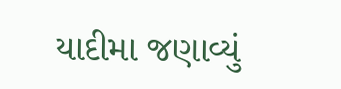યાદીમા જણાવ્યું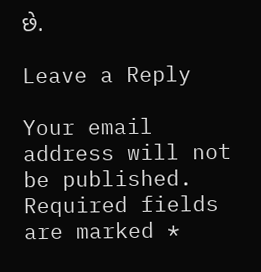છે.

Leave a Reply

Your email address will not be published. Required fields are marked *